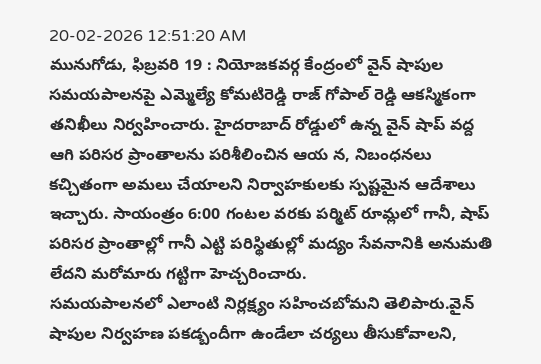20-02-2026 12:51:20 AM
మునుగోడు, ఫిబ్రవరి 19 : నియోజకవర్గ కేంద్రంలో వైన్ షాపుల సమయపాలనపై ఎమ్మెల్యే కోమటిరెడ్డి రాజ్ గోపాల్ రెడ్డి ఆకస్మికంగా తనిఖీలు నిర్వహించారు. హైదరాబాద్ రోడ్డులో ఉన్న వైన్ షాప్ వద్ద ఆగి పరిసర ప్రాంతాలను పరిశీలించిన ఆయ న, నిబంధనలు కచ్చితంగా అమలు చేయాలని నిర్వాహకులకు స్పష్టమైన ఆదేశాలు ఇచ్చారు. సాయంత్రం 6:00 గంటల వరకు పర్మిట్ రూమ్లలో గానీ, షాప్ పరిసర ప్రాంతాల్లో గానీ ఎట్టి పరిస్థితుల్లో మద్యం సేవనానికి అనుమతి లేదని మరోమారు గట్టిగా హెచ్చరించారు.
సమయపాలనలో ఎలాంటి నిర్లక్ష్యం సహించబోమని తెలిపారు.వైన్ షాపుల నిర్వహణ పకడ్బందీగా ఉండేలా చర్యలు తీసుకోవాలని,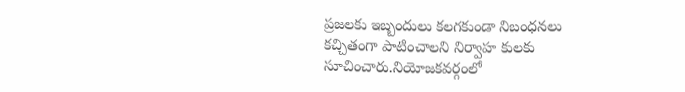ప్రజలకు ఇబ్బందులు కలగకుండా నిబంధనలు కచ్చితంగా పాటించాలని నిర్వాహ కులకు సూచించారు.నియోజకవర్గంలో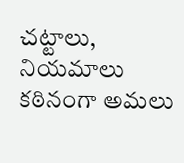చట్టాలు, నియమాలు కఠినంగా అమలు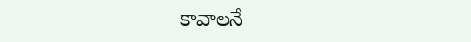కావాలనే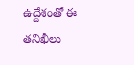ఉద్దేశంతో ఈ తనిఖీలు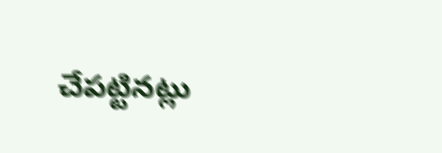చేపట్టినట్లు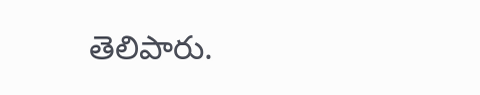తెలిపారు.